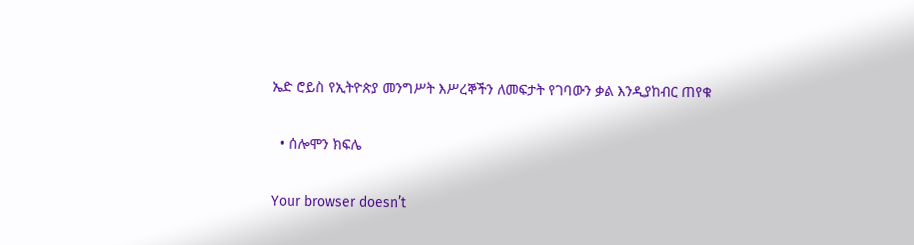ኤድ ሮይስ የኢትዮጵያ መንግሥት እሥረኞችን ለመፍታት የገባውን ቃል እንዲያከብር ጠየቁ

  • ሰሎሞን ክፍሌ

Your browser doesn’t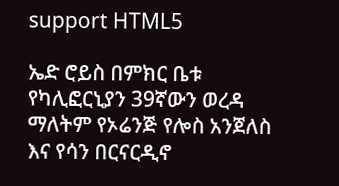support HTML5

ኤድ ሮይስ በምክር ቤቱ የካሊፎርኒያን 39ኛውን ወረዳ ማለትም የኦሬንጅ የሎስ አንጀለስ እና የሳን በርናርዲኖ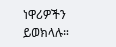ነዋሪዎችን ይወክላሉ።